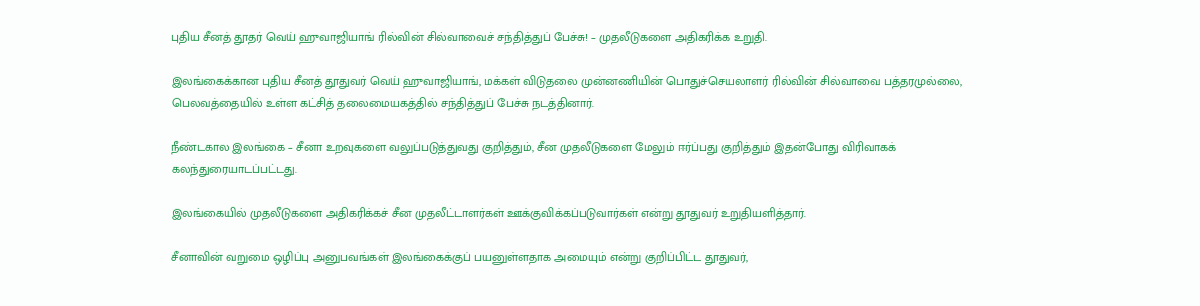புதிய சீனத் தூதர் வெய் ஹுவாஜியாங் ரில்வின் சில்வாவைச் சந்தித்துப் பேச்சு! – முதலீடுகளை அதிகரிக்க உறுதி.

இலங்கைக்கான புதிய சீனத் தூதுவர் வெய் ஹுவாஜியாங், மக்கள் விடுதலை முன்னணியின் பொதுச்செயலாளர் ரில்வின் சில்வாவை பத்தரமுல்லை, பெலவத்தையில் உள்ள கட்சித் தலைமையகத்தில் சந்தித்துப் பேச்சு நடத்தினார்.

நீண்டகால இலங்கை – சீனா உறவுகளை வலுப்படுத்துவது குறித்தும், சீன முதலீடுகளை மேலும் ஈர்ப்பது குறித்தும் இதன்போது விரிவாகக் கலந்துரையாடப்பட்டது.

இலங்கையில் முதலீடுகளை அதிகரிக்கச் சீன முதலீட்டாளர்கள் ஊக்குவிக்கப்படுவார்கள் என்று தூதுவர் உறுதியளித்தார்.

சீனாவின் வறுமை ஒழிப்பு அனுபவங்கள் இலங்கைக்குப் பயனுள்ளதாக அமையும் என்று குறிப்பிட்ட தூதுவர்,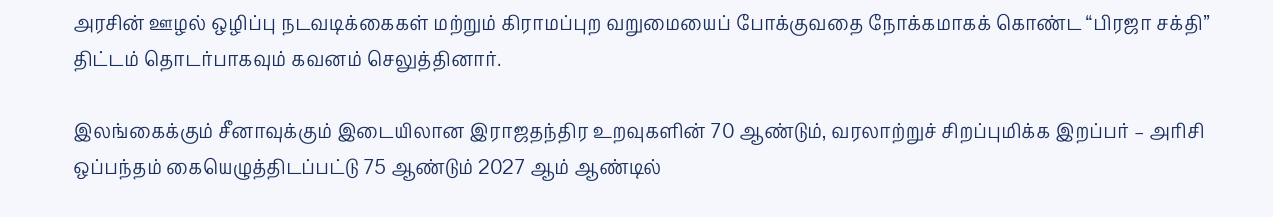அரசின் ஊழல் ஒழிப்பு நடவடிக்கைகள் மற்றும் கிராமப்புற வறுமையைப் போக்குவதை நோக்கமாகக் கொண்ட “பிரஜா சக்தி” திட்டம் தொடர்பாகவும் கவனம் செலுத்தினார்.

இலங்கைக்கும் சீனாவுக்கும் இடையிலான இராஜதந்திர உறவுகளின் 70 ஆண்டும், வரலாற்றுச் சிறப்புமிக்க இறப்பர் – அரிசி ஒப்பந்தம் கையெழுத்திடப்பட்டு 75 ஆண்டும் 2027 ஆம் ஆண்டில்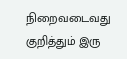நிறைவடைவது குறித்தும் இரு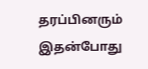தரப்பினரும் இதன்போது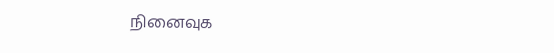நினைவுக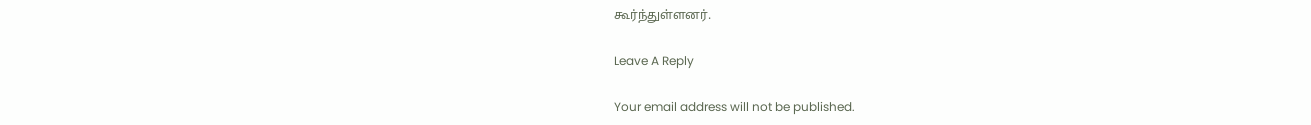கூர்ந்துள்ளனர்.

Leave A Reply

Your email address will not be published.